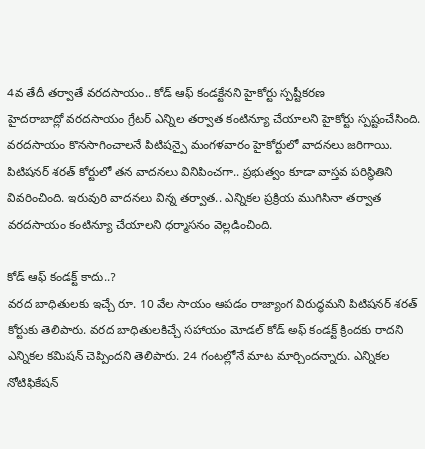4వ తేదీ తర్వాతే వరదసాయం.. కోడ్ ఆఫ్ కండక్టేనని హైకోర్టు స్పష్టీకరణ
హైదరాబాద్లో వరదసాయం గ్రేటర్ ఎన్నిల తర్వాత కంటిన్యూ చేయాలని హైకోర్టు స్పష్టంచేసింది. వరదసాయం కొనసాగించాలనే పిటిషన్పై మంగళవారం హైకోర్టులో వాదనలు జరిగాయి. పిటిషనర్ శరత్ కోర్టులో తన వాదనలు వినిపించగా.. ప్రభుత్వం కూడా వాస్తవ పరిస్థితిని వివరించింది. ఇరువురి వాదనలు విన్న తర్వాత.. ఎన్నికల ప్రక్రియ ముగిసినా తర్వాత వరదసాయం కంటిన్యూ చేయాలని ధర్మాసనం వెల్లడించింది.

కోడ్ ఆఫ్ కండక్ట్ కాదు..?
వరద బాధితులకు ఇచ్చే రూ. 10 వేల సాయం ఆపడం రాజ్యాంగ విరుద్ధమని పిటిషనర్ శరత్ కోర్టుకు తెలిపారు. వరద బాధితులకిచ్చే సహాయం మోడల్ కోడ్ అఫ్ కండక్ట్ క్రిందకు రాదని ఎన్నికల కమిషన్ చెప్పిందని తెలిపారు. 24 గంటల్లోనే మాట మార్చిందన్నారు. ఎన్నికల నోటిఫికేషన్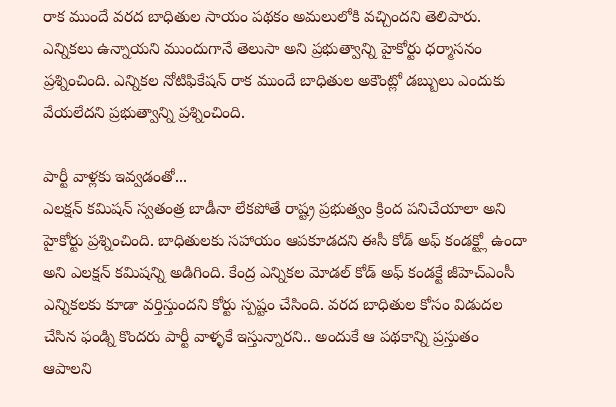రాక ముందే వరద బాధితుల సాయం పథకం అమలులోకి వచ్చిందని తెలిపారు. ఎన్నికలు ఉన్నాయని ముందుగానే తెలుసా అని ప్రభుత్వాన్ని హైకోర్టు ధర్మాసనం ప్రశ్నించింది. ఎన్నికల నోటిఫికేషన్ రాక ముందే బాధితుల అకౌంట్లో డబ్బులు ఎందుకు వేయలేదని ప్రభుత్వాన్ని ప్రశ్నించింది.

పార్టీ వాళ్లకు ఇవ్వడంతో...
ఎలక్షన్ కమిషన్ స్వతంత్ర బాడీనా లేకపోతే రాష్ట్ర ప్రభుత్వం క్రింద పనిచేయాలా అని హైకోర్టు ప్రశ్నించింది. బాధితులకు సహాయం ఆపకూడదని ఈసీ కోడ్ అఫ్ కండక్ట్లో ఉందా అని ఎలక్షన్ కమిషన్ని అడిగింది. కేంద్ర ఎన్నికల మోడల్ కోడ్ అఫ్ కండక్టే జీహెచ్ఎంసీ ఎన్నికలకు కూడా వర్తిస్తుందని కోర్టు స్పష్టం చేసింది. వరద బాధితుల కోసం విడుదల చేసిన ఫండ్ని కొందరు పార్టీ వాళ్ళకే ఇస్తున్నారని.. అందుకే ఆ పథకాన్ని ప్రస్తుతం ఆపాలని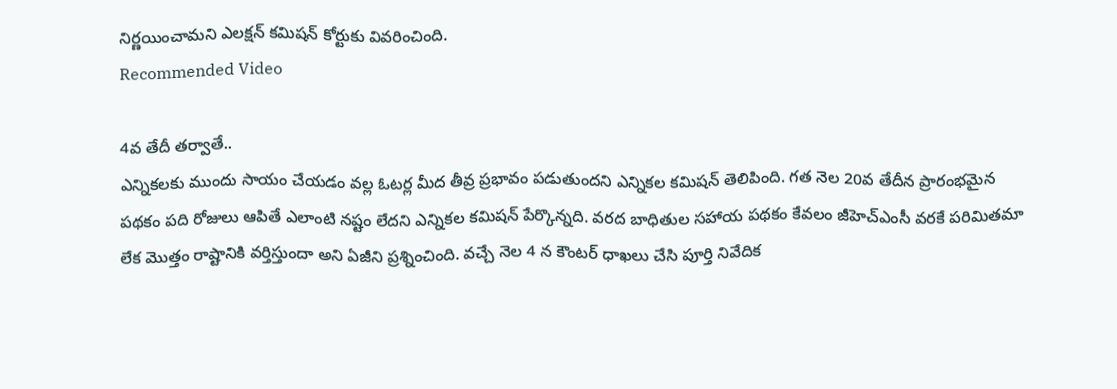నిర్ణయించామని ఎలక్షన్ కమిషన్ కోర్టుకు వివరించింది.
Recommended Video

4వ తేదీ తర్వాతే..
ఎన్నికలకు ముందు సాయం చేయడం వల్ల ఓటర్ల మీద తీవ్ర ప్రభావం పడుతుందని ఎన్నికల కమిషన్ తెలిపింది. గత నెల 20వ తేదీన ప్రారంభమైన పథకం పది రోజులు ఆపితే ఎలాంటి నష్టం లేదని ఎన్నికల కమిషన్ పేర్కొన్నది. వరద బాధితుల సహాయ పథకం కేవలం జీహెచ్ఎంసీ వరకే పరిమితమా లేక మొత్తం రాష్టానికి వర్తిస్తుందా అని ఏజీని ప్రశ్నించింది. వచ్చే నెల 4 న కౌంటర్ ధాఖలు చేసి పూర్తి నివేదిక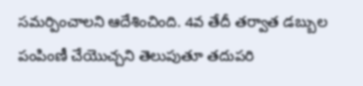సమర్పించాలని ఆదేశించింది. 4వ తేదీ తర్వాత డబ్బుల పంపింణీ చేయొచ్చని తెలుపుతూ తదుపరి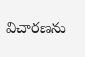విచారణను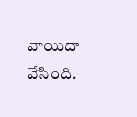వాయిదా వేసింది.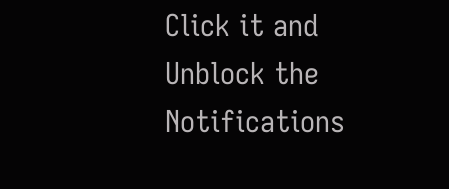Click it and Unblock the Notifications